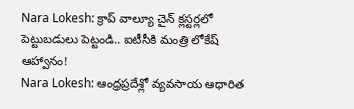Nara Lokesh: క్రాప్ వాల్యూ చైన్ క్లస్టర్లలో పెట్టుబడులు పెట్టండి.. ఐటీసీకి మంత్రి లోకేష్ ఆహ్వానం!
Nara Lokesh: ఆంధ్రప్రదేశ్లో వ్యవసాయ ఆధారిత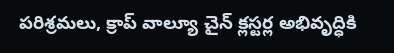పరిశ్రమలు, క్రాప్ వాల్యూ చైన్ క్లస్టర్ల అభివృద్ధికి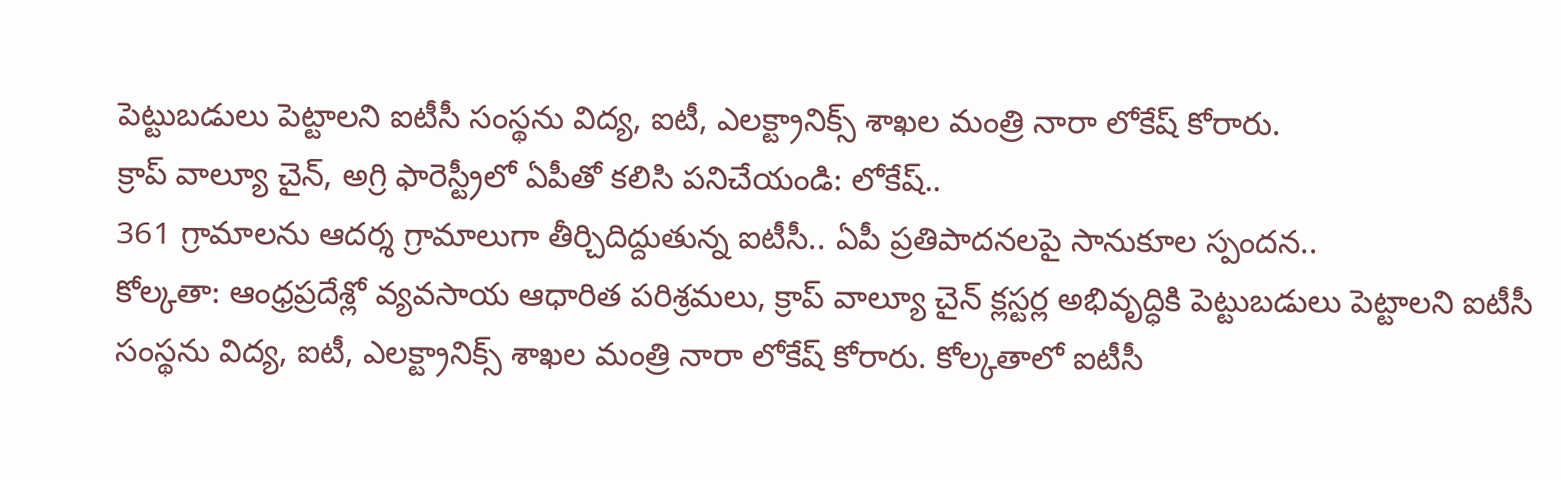పెట్టుబడులు పెట్టాలని ఐటీసీ సంస్థను విద్య, ఐటీ, ఎలక్ట్రానిక్స్ శాఖల మంత్రి నారా లోకేష్ కోరారు.
క్రాప్ వాల్యూ చైన్, అగ్రి ఫారెస్ట్రీలో ఏపీతో కలిసి పనిచేయండి: లోకేష్..
361 గ్రామాలను ఆదర్శ గ్రామాలుగా తీర్చిదిద్దుతున్న ఐటీసీ.. ఏపీ ప్రతిపాదనలపై సానుకూల స్పందన..
కోల్కతా: ఆంధ్రప్రదేశ్లో వ్యవసాయ ఆధారిత పరిశ్రమలు, క్రాప్ వాల్యూ చైన్ క్లస్టర్ల అభివృద్ధికి పెట్టుబడులు పెట్టాలని ఐటీసీ సంస్థను విద్య, ఐటీ, ఎలక్ట్రానిక్స్ శాఖల మంత్రి నారా లోకేష్ కోరారు. కోల్కతాలో ఐటీసీ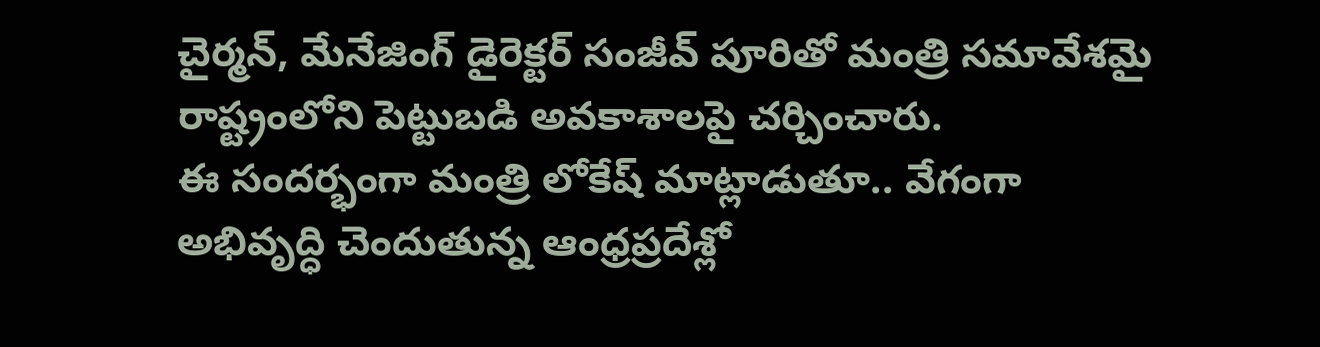చైర్మన్, మేనేజింగ్ డైరెక్టర్ సంజీవ్ పూరితో మంత్రి సమావేశమై రాష్ట్రంలోని పెట్టుబడి అవకాశాలపై చర్చించారు.
ఈ సందర్భంగా మంత్రి లోకేష్ మాట్లాడుతూ.. వేగంగా అభివృద్ధి చెందుతున్న ఆంధ్రప్రదేశ్లో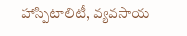హాస్పిటాలిటీ, వ్యవసాయ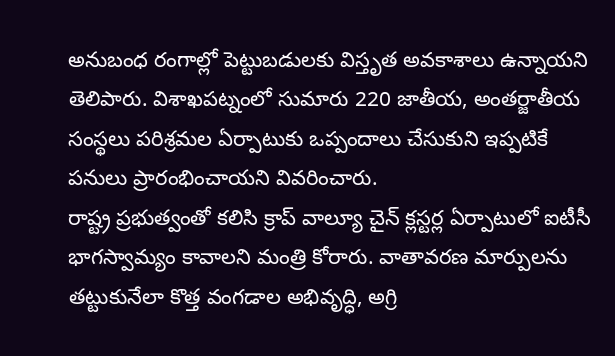అనుబంధ రంగాల్లో పెట్టుబడులకు విస్తృత అవకాశాలు ఉన్నాయని తెలిపారు. విశాఖపట్నంలో సుమారు 220 జాతీయ, అంతర్జాతీయ సంస్థలు పరిశ్రమల ఏర్పాటుకు ఒప్పందాలు చేసుకుని ఇప్పటికే పనులు ప్రారంభించాయని వివరించారు.
రాష్ట్ర ప్రభుత్వంతో కలిసి క్రాప్ వాల్యూ చైన్ క్లస్టర్ల ఏర్పాటులో ఐటీసీ భాగస్వామ్యం కావాలని మంత్రి కోరారు. వాతావరణ మార్పులను తట్టుకునేలా కొత్త వంగడాల అభివృద్ధి, అగ్రి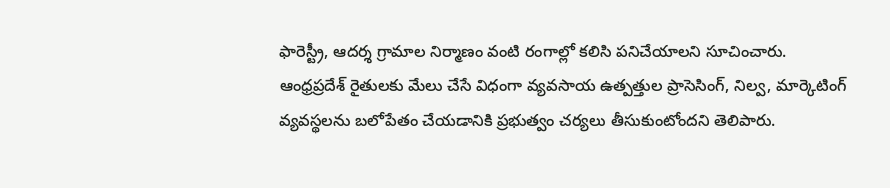ఫారెస్ట్రీ, ఆదర్శ గ్రామాల నిర్మాణం వంటి రంగాల్లో కలిసి పనిచేయాలని సూచించారు.
ఆంధ్రప్రదేశ్ రైతులకు మేలు చేసే విధంగా వ్యవసాయ ఉత్పత్తుల ప్రాసెసింగ్, నిల్వ, మార్కెటింగ్ వ్యవస్థలను బలోపేతం చేయడానికి ప్రభుత్వం చర్యలు తీసుకుంటోందని తెలిపారు.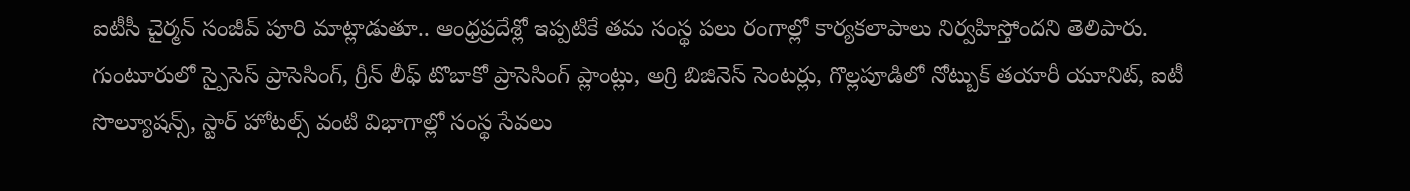ఐటీసీ చైర్మన్ సంజీవ్ పూరి మాట్లాడుతూ.. ఆంధ్రప్రదేశ్లో ఇప్పటికే తమ సంస్థ పలు రంగాల్లో కార్యకలాపాలు నిర్వహిస్తోందని తెలిపారు. గుంటూరులో స్పైసెస్ ప్రాసెసింగ్, గ్రీన్ లీఫ్ టొబాకో ప్రాసెసింగ్ ప్లాంట్లు, అగ్రి బిజినెస్ సెంటర్లు, గొల్లపూడిలో నోట్బుక్ తయారీ యూనిట్, ఐటీ సొల్యూషన్స్, స్టార్ హోటల్స్ వంటి విభాగాల్లో సంస్థ సేవలు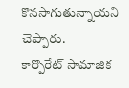కొనసాగుతున్నాయని చెప్పారు.
కార్పొరేట్ సామాజిక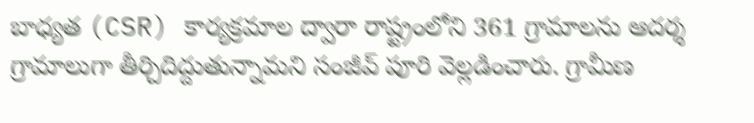బాధ్యత (CSR) కార్యక్రమాల ద్వారా రాష్ట్రంలోని 361 గ్రామాలను ఆదర్శ గ్రామాలుగా తీర్చిదిద్దుతున్నామని సంజీవ్ పూరి వెల్లడించారు. గ్రామీణ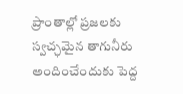ప్రాంతాల్లో ప్రజలకు స్వచ్ఛమైన తాగునీరు అందించేందుకు పెద్ద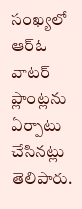సంఖ్యలో ఆర్ఓ వాటర్ ప్లాంట్లను ఏర్పాటు చేసినట్లు తెలిపారు.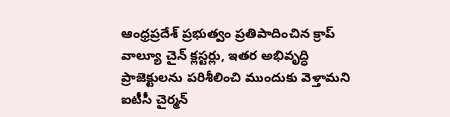ఆంధ్రప్రదేశ్ ప్రభుత్వం ప్రతిపాదించిన క్రాప్ వాల్యూ చైన్ క్లస్టర్లు, ఇతర అభివృద్ధి ప్రాజెక్టులను పరిశీలించి ముందుకు వెళ్తామని ఐటీసీ చైర్మన్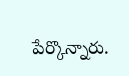పేర్కొన్నారు.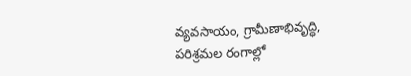వ్యవసాయం, గ్రామీణాభివృద్ధి, పరిశ్రమల రంగాల్లో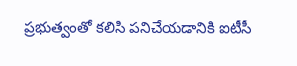ప్రభుత్వంతో కలిసి పనిచేయడానికి ఐటీసీ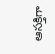ఆసక్తిగా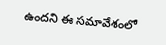ఉందని ఈ సమావేశంలో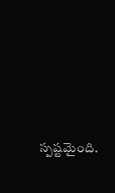స్పష్టమైంది.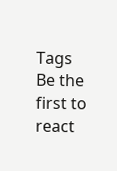Tags
Be the first to react